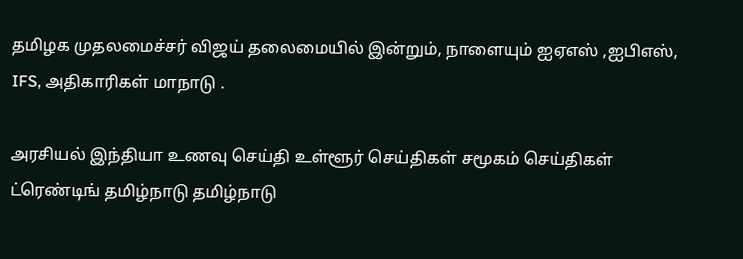தமிழக முதலமைச்சர் விஜய் தலைமையில் இன்றும், நாளையும் ஐஏஎஸ் ,ஐபிஎஸ், IFS, அதிகாரிகள் மாநாடு .

அரசியல் இந்தியா உணவு செய்தி உள்ளூர் செய்திகள் சமூகம் செய்திகள் ட்ரெண்டிங் தமிழ்நாடு தமிழ்நாடு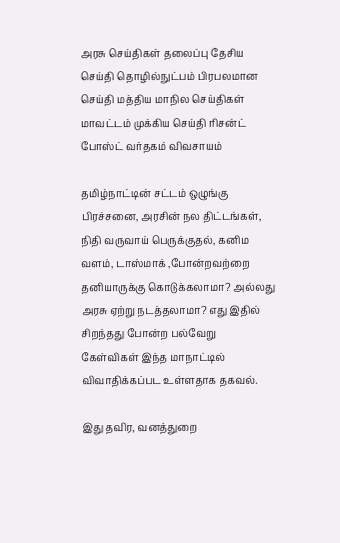அரசு செய்திகள் தலைப்பு தேசிய செய்தி தொழில்நுட்பம் பிரபலமான செய்தி மத்திய மாநில செய்திகள் மாவட்டம் முக்கிய செய்தி ரிசன்ட் போஸ்ட் வர்தகம் விவசாயம்

தமிழ்நாட்டின் சட்டம் ஒழுங்கு பிரச்சனை, அரசின் நல திட்டங்கள், நிதி வருவாய் பெருக்குதல், கனிம வளம், டாஸ்மாக் ,போன்றவற்றை தனியாருக்கு கொடுக்கலாமா? அல்லது அரசு ஏற்று நடத்தலாமா? எது இதில் சிறந்தது போன்ற பல்வேறு கேள்விகள் இந்த மாநாட்டில் விவாதிக்கப்பட உள்ளதாக தகவல்.

இது தவிர, வனத்துறை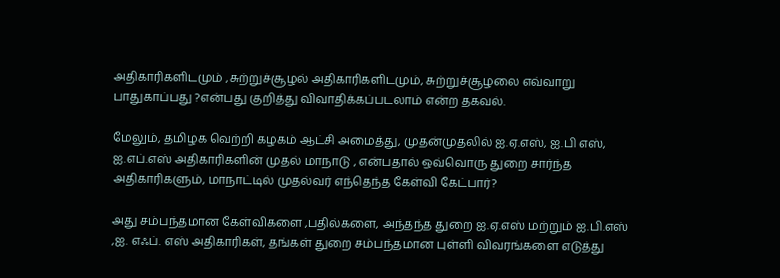அதிகாரிகளிடமும் ,சுற்றுச்சூழல் அதிகாரிகளிடமும், சுற்றுச்சூழலை எவ்வாறு பாதுகாப்பது ?என்பது குறித்து விவாதிக்கப்படலாம் என்ற தகவல்.

மேலும், தமிழக வெற்றி கழகம் ஆட்சி அமைத்து, முதன்முதலில் ஐ.ஏ.எஸ், ஐ.பி எஸ், ஐ.எப்.எஸ் அதிகாரிகளின் முதல் மாநாடு , என்பதால் ஒவ்வொரு துறை சார்ந்த அதிகாரிகளும், மாநாட்டில் முதல்வர் எந்தெந்த கேள்வி கேட்பார்?

அது சம்பந்தமான கேள்விகளை ,பதில்களை, அந்தந்த துறை ஐ.ஏ.எஸ் மற்றும் ஐ.பி.எஸ் ,ஐ. எஃப். எஸ் அதிகாரிகள், தங்கள் துறை சம்பந்தமான புள்ளி விவரங்களை எடுத்து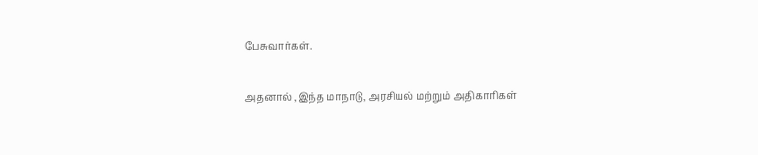பேசுவார்கள்.

அதனால் ,இந்த மாநாடு, அரசியல் மற்றும் அதிகாரிகள்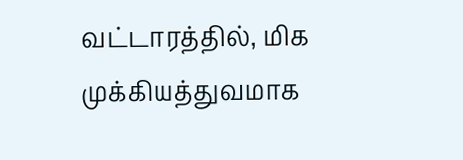வட்டாரத்தில், மிக முக்கியத்துவமாக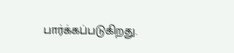பார்க்கப்படுகிறது.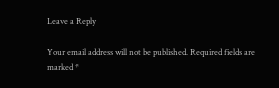Leave a Reply

Your email address will not be published. Required fields are marked *